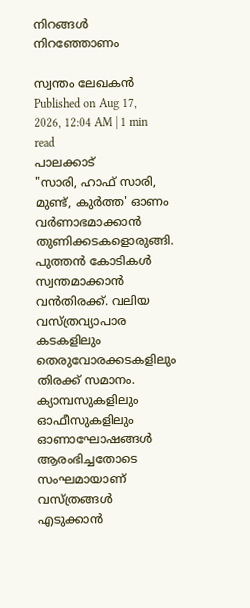നിറങ്ങൾ നിറഞ്ഞോണം

സ്വന്തം ലേഖകൻ
Published on Aug 17, 2026, 12:04 AM | 1 min read
പാലക്കാട്
"സാരി, ഹാഫ് സാരി, മുണ്ട്, കുർത്ത' ഓണം വർണാഭമാക്കാൻ തുണിക്കടകളൊരുങ്ങി. പുത്തൻ കോടികൾ സ്വന്തമാക്കാൻ വൻതിരക്ക്. വലിയ വസ്ത്രവ്യാപാര കടകളിലും തെരുവോരക്കടകളിലും തിരക്ക് സമാനം. ക്യാമ്പസുകളിലും ഓഫീസുകളിലും ഓണാഘോഷങ്ങൾ ആരംഭിച്ചതോടെ സംഘമായാണ് വസ്ത്രങ്ങൾ എടുക്കാൻ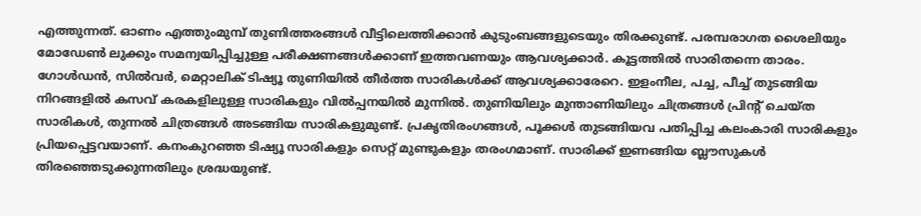എത്തുന്നത്. ഓണം എത്തുംമുമ്പ് തുണിത്തരങ്ങൾ വീട്ടിലെത്തിക്കാൻ കുടുംബങ്ങളുടെയും തിരക്കുണ്ട്. പരമ്പരാഗത ശൈലിയും മോഡേൺ ലുക്കും സമന്വയിപ്പിച്ചുള്ള പരീക്ഷണങ്ങൾക്കാണ് ഇത്തവണയും ആവശ്യക്കാർ. കൂട്ടത്തിൽ സാരിതന്നെ താരം. ഗോൾഡൻ, സിൽവർ, മെറ്റാലിക് ടിഷ്യൂ തുണിയിൽ തീർത്ത സാരികൾക്ക് ആവശ്യക്കാരേറെ. ഇളംനീല, പച്ച, പീച്ച് തുടങ്ങിയ നിറങ്ങളിൽ കസവ് കരകളിലുള്ള സാരികളും വിൽപ്പനയിൽ മുന്നിൽ. തുണിയിലും മുന്താണിയിലും ചിത്രങ്ങൾ പ്രിന്റ് ചെയ്ത സാരികൾ, തുന്നൽ ചിത്രങ്ങൾ അടങ്ങിയ സാരികളുമുണ്ട്. പ്രകൃതിരംഗങ്ങൾ, പൂക്കൾ തുടങ്ങിയവ പതിപ്പിച്ച കലംകാരി സാരികളും പ്രിയപ്പെട്ടവയാണ്. കനംകുറഞ്ഞ ടിഷ്യൂ സാരികളും സെറ്റ് മുണ്ടുകളും തരംഗമാണ്. സാരിക്ക് ഇണങ്ങിയ ബ്ലൗസുകൾ തിരഞ്ഞെടുക്കുന്നതിലും ശ്രദ്ധയുണ്ട്.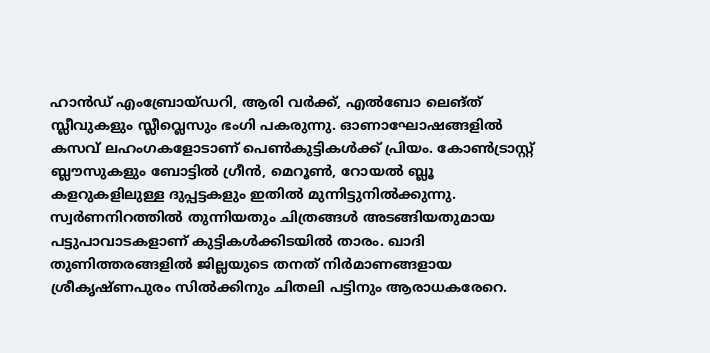ഹാൻഡ് എംബ്രോയ്ഡറി, ആരി വർക്ക്, എൽബോ ലെങ്ത് സ്ലീവുകളും സ്ലീവ്ലെസും ഭംഗി പകരുന്നു. ഓണാഘോഷങ്ങളിൽ കസവ് ലഹംഗകളോടാണ് പെൺകുട്ടികൾക്ക് പ്രിയം. കോൺട്രാസ്റ്റ് ബ്ലൗസുകളും ബോട്ടിൽ ഗ്രീൻ, മെറൂൺ, റോയൽ ബ്ലൂ കളറുകളിലുള്ള ദുപ്പട്ടകളും ഇതിൽ മുന്നിട്ടുനിൽക്കുന്നു. സ്വർണനിറത്തിൽ തുന്നിയതും ചിത്രങ്ങൾ അടങ്ങിയതുമായ പട്ടുപാവാടകളാണ് കുട്ടികൾക്കിടയിൽ താരം. ഖാദി തുണിത്തരങ്ങളിൽ ജില്ലയുടെ തനത് നിർമാണങ്ങളായ ശ്രീകൃഷ്ണപുരം സിൽക്കിനും ചിതലി പട്ടിനും ആരാധകരേറെ.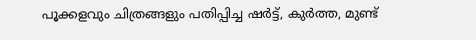പൂക്കളവും ചിത്രങ്ങളും പതിപ്പിച്ച ഷർട്ട്, കുർത്ത, മുണ്ട്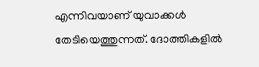എന്നിവയാണ് യുവാക്കൾ തേടിയെത്തുന്നത്. ദോത്തികളിൽ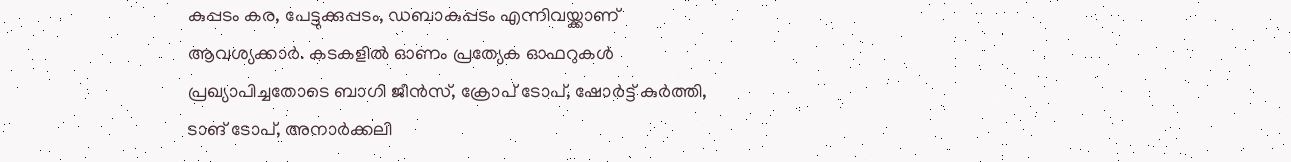കുപ്പടം കര, പേട്ടുക്കുപ്പടം, ഡബാകുപ്പടം എന്നിവയ്ക്കാണ് ആവശ്യക്കാർ. കടകളിൽ ഓണം പ്രത്യേക ഓഫറുകൾ പ്രഖ്യാപിച്ചതോടെ ബാഗി ജീൻസ്, ക്രോപ് ടോപ്, ഷോർട്ട് കുർത്തി, ടാങ് ടോപ്, അനാർക്കലി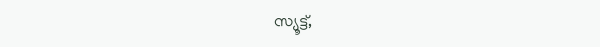സ്യൂട്ട്,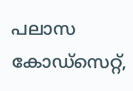പലാസ കോഡ്സെറ്റ്,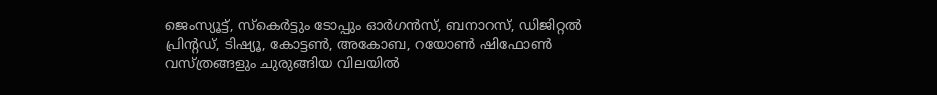ജെംസ്യൂട്ട്, സ്കെർട്ടും ടോപ്പും ഓർഗൻസ്, ബനാറസ്, ഡിജിറ്റൽ പ്രിന്റഡ്, ടിഷ്യൂ, കോട്ടൺ, അകോബ, റയോൺ ഷിഫോൺ വസ്ത്രങ്ങളും ചുരുങ്ങിയ വിലയിൽ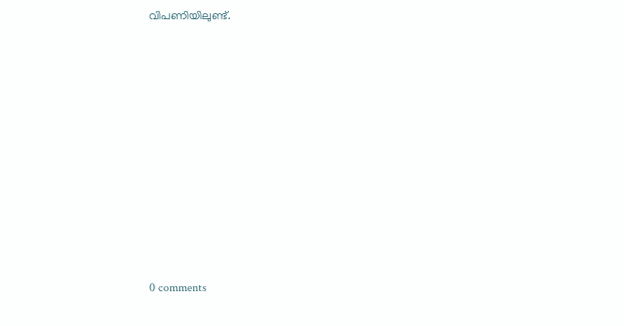വിപണിയിലുണ്ട്.










0 comments